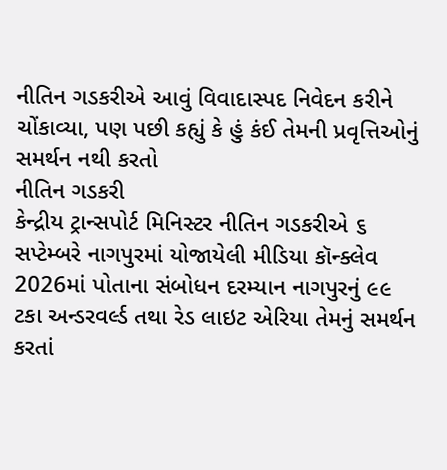નીતિન ગડકરીએ આવું વિવાદાસ્પદ નિવેદન કરીને ચોંકાવ્યા, પણ પછી કહ્યું કે હું કંઈ તેમની પ્રવૃત્તિઓનું સમર્થન નથી કરતો
નીતિન ગડકરી
કેન્દ્રીય ટ્રાન્સપોર્ટ મિનિસ્ટર નીતિન ગડકરીએ ૬ સપ્ટેમ્બરે નાગપુરમાં યોજાયેલી મીડિયા કૉન્ક્લેવ 2026માં પોતાના સંબોધન દરમ્યાન નાગપુરનું ૯૯ ટકા અન્ડરવર્લ્ડ તથા રેડ લાઇટ એરિયા તેમનું સમર્થન કરતાં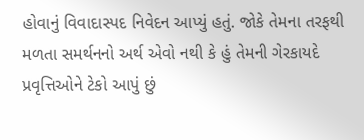હોવાનું વિવાદાસ્પદ નિવેદન આપ્યું હતું. જોકે તેમના તરફથી મળતા સમર્થનનો અર્થ એવો નથી કે હું તેમની ગેરકાયદે પ્રવૃત્તિઓને ટેકો આપું છું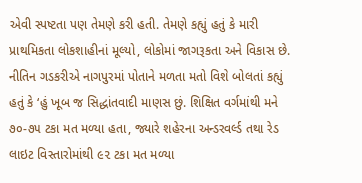એવી સ્પષ્ટતા પણ તેમણે કરી હતી. તેમણે કહ્યું હતું કે મારી પ્રાથમિકતા લોકશાહીનાં મૂલ્યો, લોકોમાં જાગરૂકતા અને વિકાસ છે. નીતિન ગડકરીએ નાગપુરમાં પોતાને મળતા મતો વિશે બોલતાં કહ્યું હતું કે ‘હું ખૂબ જ સિદ્ધાંતવાદી માણસ છું. શિક્ષિત વર્ગમાંથી મને ૭૦-૭૫ ટકા મત મળ્યા હતા, જ્યારે શહેરના અન્ડરવર્લ્ડ તથા રેડ લાઇટ વિસ્તારોમાંથી ૯૨ ટકા મત મળ્યા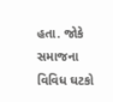હતા. જોકે સમાજના વિવિધ ઘટકો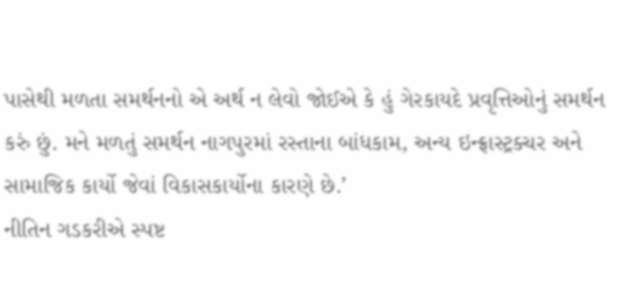પાસેથી મળતા સમર્થનનો એ અર્થ ન લેવો જોઈએ કે હું ગેરકાયદે પ્રવૃત્તિઓનું સમર્થન કરું છું. મને મળતું સમર્થન નાગપુરમાં રસ્તાના બાંધકામ, અન્ય ઇન્ફ્રાસ્ટ્રક્ચર અને સામાજિક કાર્યો જેવાં વિકાસકાર્યોના કારણે છે.’
નીતિન ગડકરીએ સ્પષ્ટ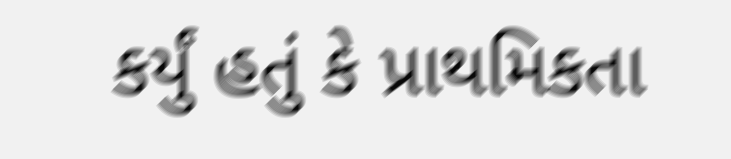કર્યું હતું કે પ્રાથમિકતા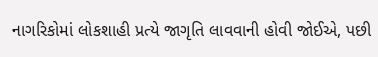નાગરિકોમાં લોકશાહી પ્રત્યે જાગૃતિ લાવવાની હોવી જોઈએ, પછી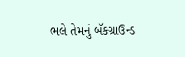ભલે તેમનું બૅકગ્રાઉન્ડ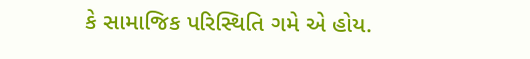કે સામાજિક પરિસ્થિતિ ગમે એ હોય.